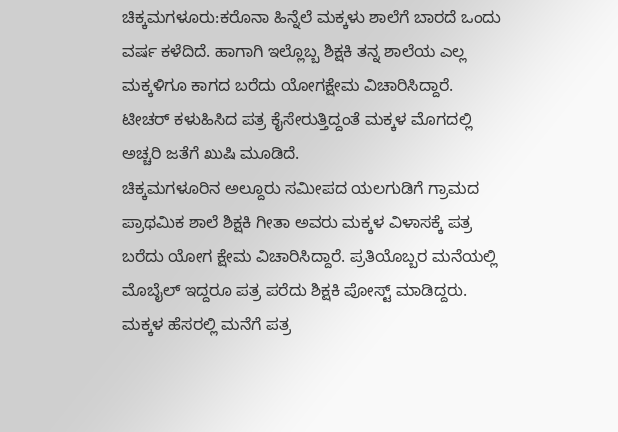ಚಿಕ್ಕಮಗಳೂರು:ಕರೊನಾ ಹಿನ್ನೆಲೆ ಮಕ್ಕಳು ಶಾಲೆಗೆ ಬಾರದೆ ಒಂದು ವರ್ಷ ಕಳೆದಿದೆ. ಹಾಗಾಗಿ ಇಲ್ಲೊಬ್ಬ ಶಿಕ್ಷಕಿ ತನ್ನ ಶಾಲೆಯ ಎಲ್ಲ ಮಕ್ಕಳಿಗೂ ಕಾಗದ ಬರೆದು ಯೋಗಕ್ಷೇಮ ವಿಚಾರಿಸಿದ್ದಾರೆ. ಟೀಚರ್ ಕಳುಹಿಸಿದ ಪತ್ರ ಕೈಸೇರುತ್ತಿದ್ದಂತೆ ಮಕ್ಕಳ ಮೊಗದಲ್ಲಿ ಅಚ್ಚರಿ ಜತೆಗೆ ಖುಷಿ ಮೂಡಿದೆ.
ಚಿಕ್ಕಮಗಳೂರಿನ ಅಲ್ದೂರು ಸಮೀಪದ ಯಲಗುಡಿಗೆ ಗ್ರಾಮದ ಪ್ರಾಥಮಿಕ ಶಾಲೆ ಶಿಕ್ಷಕಿ ಗೀತಾ ಅವರು ಮಕ್ಕಳ ವಿಳಾಸಕ್ಕೆ ಪತ್ರ ಬರೆದು ಯೋಗ ಕ್ಷೇಮ ವಿಚಾರಿಸಿದ್ದಾರೆ. ಪ್ರತಿಯೊಬ್ಬರ ಮನೆಯಲ್ಲಿ ಮೊಬೈಲ್ ಇದ್ದರೂ ಪತ್ರ ಪರೆದು ಶಿಕ್ಷಕಿ ಪೋಸ್ಟ್ ಮಾಡಿದ್ದರು. ಮಕ್ಕಳ ಹೆಸರಲ್ಲಿ ಮನೆಗೆ ಪತ್ರ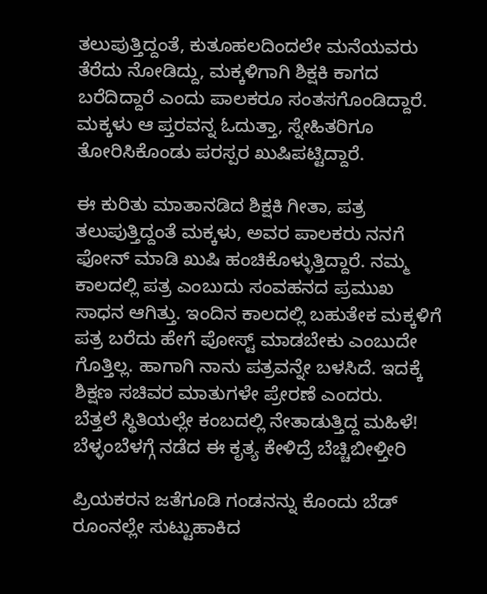ತಲುಪುತ್ತಿದ್ದಂತೆ, ಕುತೂಹಲದಿಂದಲೇ ಮನೆಯವರು ತೆರೆದು ನೋಡಿದ್ದು, ಮಕ್ಕಳಿಗಾಗಿ ಶಿಕ್ಷಕಿ ಕಾಗದ ಬರೆದಿದ್ದಾರೆ ಎಂದು ಪಾಲಕರೂ ಸಂತಸಗೊಂಡಿದ್ದಾರೆ. ಮಕ್ಕಳು ಆ ಪ್ತರವನ್ನ ಓದುತ್ತಾ, ಸ್ನೇಹಿತರಿಗೂ ತೋರಿಸಿಕೊಂಡು ಪರಸ್ಪರ ಖುಷಿಪಟ್ಟಿದ್ದಾರೆ.

ಈ ಕುರಿತು ಮಾತಾನಡಿದ ಶಿಕ್ಷಕಿ ಗೀತಾ, ಪತ್ರ ತಲುಪುತ್ತಿದ್ದಂತೆ ಮಕ್ಕಳು, ಅವರ ಪಾಲಕರು ನನಗೆ ಫೋನ್ ಮಾಡಿ ಖುಷಿ ಹಂಚಿಕೊಳ್ಳುತ್ತಿದ್ದಾರೆ. ನಮ್ಮ ಕಾಲದಲ್ಲಿ ಪತ್ರ ಎಂಬುದು ಸಂವಹನದ ಪ್ರಮುಖ ಸಾಧನ ಆಗಿತ್ತು. ಇಂದಿನ ಕಾಲದಲ್ಲಿ ಬಹುತೇಕ ಮಕ್ಕಳಿಗೆ ಪತ್ರ ಬರೆದು ಹೇಗೆ ಪೋಸ್ಟ್ ಮಾಡಬೇಕು ಎಂಬುದೇ ಗೊತ್ತಿಲ್ಲ. ಹಾಗಾಗಿ ನಾನು ಪತ್ರವನ್ನೇ ಬಳಸಿದೆ. ಇದಕ್ಕೆ ಶಿಕ್ಷಣ ಸಚಿವರ ಮಾತುಗಳೇ ಪ್ರೇರಣೆ ಎಂದರು.
ಬೆತ್ತಲೆ ಸ್ಥಿತಿಯಲ್ಲೇ ಕಂಬದಲ್ಲಿ ನೇತಾಡುತ್ತಿದ್ದ ಮಹಿಳೆ! ಬೆಳ್ಳಂಬೆಳಗ್ಗೆ ನಡೆದ ಈ ಕೃತ್ಯ ಕೇಳಿದ್ರೆ ಬೆಚ್ಚಿಬೀಳ್ತೀರಿ

ಪ್ರಿಯಕರನ ಜತೆಗೂಡಿ ಗಂಡನನ್ನು ಕೊಂದು ಬೆಡ್ ರೂಂನಲ್ಲೇ ಸುಟ್ಟುಹಾಕಿದ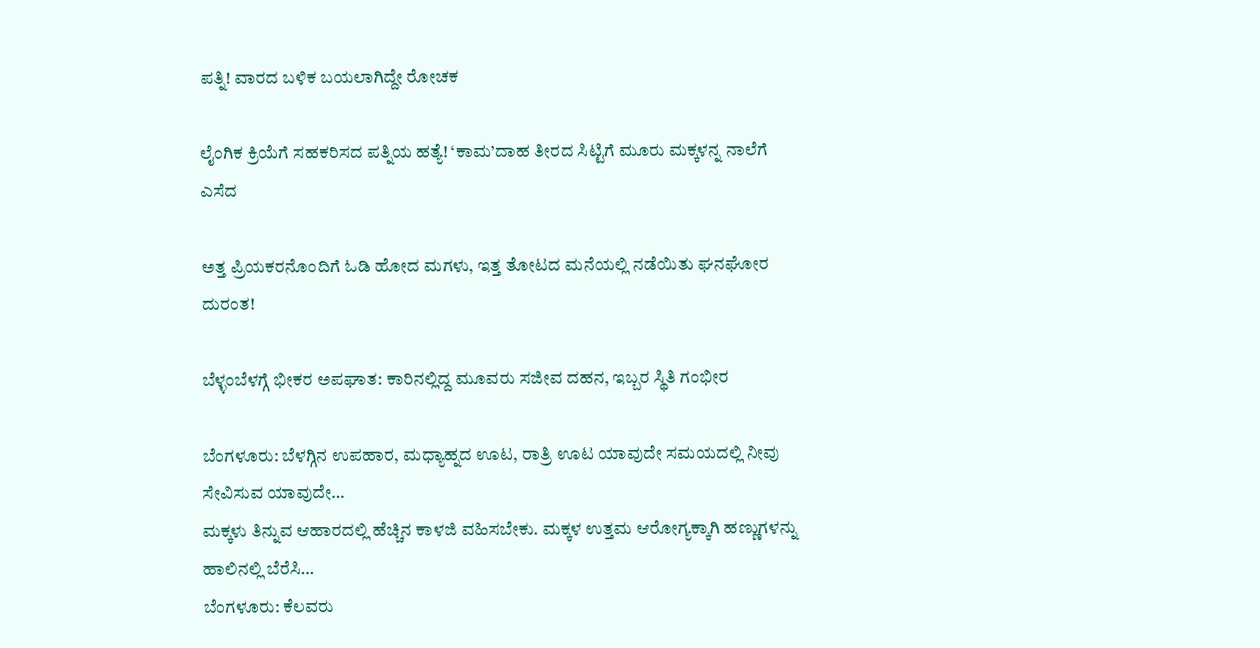ಪತ್ನಿ! ವಾರದ ಬಳಿಕ ಬಯಲಾಗಿದ್ದೇ ರೋಚಕ

ಲೈಂಗಿಕ ಕ್ರಿಯೆಗೆ ಸಹಕರಿಸದ ಪತ್ನಿಯ ಹತ್ಯೆ! ‘ಕಾಮ’ದಾಹ ತೀರದ ಸಿಟ್ಟಿಗೆ ಮೂರು ಮಕ್ಕಳನ್ನ ನಾಲೆಗೆ ಎಸೆದ

ಅತ್ತ ಪ್ರಿಯಕರನೊಂದಿಗೆ ಓಡಿ ಹೋದ ಮಗಳು, ಇತ್ತ ತೋಟದ ಮನೆಯಲ್ಲಿ ನಡೆಯಿತು ಘನಘೋರ ದುರಂತ!

ಬೆಳ್ಳಂಬೆಳಗ್ಗೆ ಭೀಕರ ಅಪಘಾತ: ಕಾರಿನಲ್ಲಿದ್ದ ಮೂವರು ಸಜೀವ ದಹನ, ಇಬ್ಬರ ಸ್ಥಿತಿ ಗಂಭೀರ

ಬೆಂಗಳೂರು: ಬೆಳಗ್ಗಿನ ಉಪಹಾರ, ಮಧ್ಯಾಹ್ನದ ಊಟ, ರಾತ್ರಿ ಊಟ ಯಾವುದೇ ಸಮಯದಲ್ಲಿ ನೀವು ಸೇವಿಸುವ ಯಾವುದೇ…
ಮಕ್ಕಳು ತಿನ್ನುವ ಆಹಾರದಲ್ಲಿ ಹೆಚ್ಚಿನ ಕಾಳಜಿ ವಹಿಸಬೇಕು. ಮಕ್ಕಳ ಉತ್ತಮ ಆರೋಗ್ಯಕ್ಕಾಗಿ ಹಣ್ಣುಗಳನ್ನು ಹಾಲಿನಲ್ಲಿ ಬೆರೆಸಿ…
ಬೆಂಗಳೂರು: ಕೆಲವರು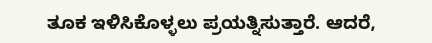ತೂಕ ಇಳಿಸಿಕೊಳ್ಳಲು ಪ್ರಯತ್ನಿಸುತ್ತಾರೆ. ಆದರೆ,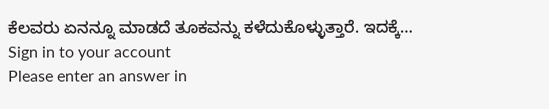ಕೆಲವರು ಏನನ್ನೂ ಮಾಡದೆ ತೂಕವನ್ನು ಕಳೆದುಕೊಳ್ಳುತ್ತಾರೆ. ಇದಕ್ಕೆ…
Sign in to your account
Please enter an answer in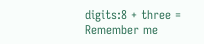digits:8 + three =
Remember me